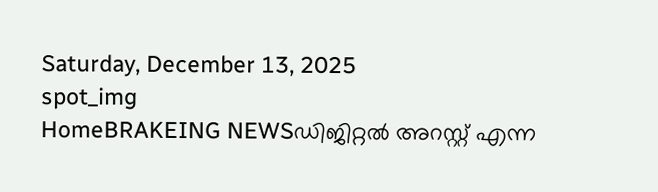Saturday, December 13, 2025
spot_img
HomeBRAKEING NEWSഡിജിറ്റൽ അറസ്റ്റ് എന്ന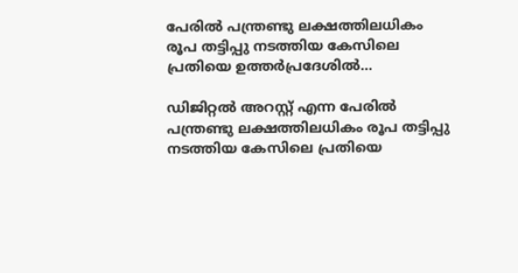പേരിൽ പന്ത്രണ്ടു ലക്ഷത്തിലധികം രൂപ തട്ടിപ്പു നടത്തിയ കേസിലെ പ്രതിയെ ഉത്തർപ്രദേശിൽ...

ഡിജിറ്റൽ അറസ്റ്റ് എന്ന പേരിൽ പന്ത്രണ്ടു ലക്ഷത്തിലധികം രൂപ തട്ടിപ്പു നടത്തിയ കേസിലെ പ്രതിയെ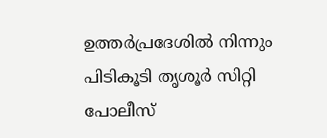ഉത്തർപ്രദേശിൽ നിന്നും പിടികൂടി തൃശൂർ സിറ്റി പോലീസ്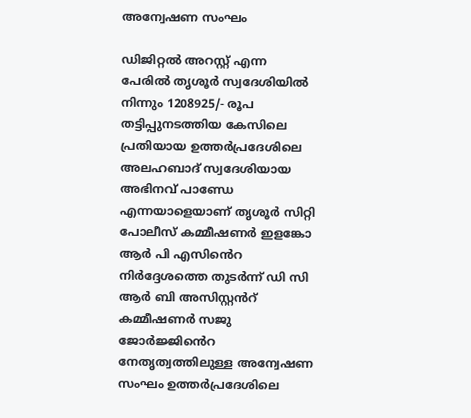അന്വേഷണ സംഘം

ഡിജിറ്റൽ അറസ്റ്റ് എന്ന പേരിൽ തൃശൂർ സ്വദേശിയിൽ നിന്നും 1208925/- രൂപ തട്ടിപ്പുനടത്തിയ കേസിലെ പ്രതിയായ ഉത്തർപ്രദേശിലെ അലഹബാദ് സ്വദേശിയായ അഭിനവ് പാണ്ഡേ എന്നയാളെയാണ് തൃശൂർ സിറ്റി പോലീസ് കമ്മീഷണർ ഇളങ്കോ ആർ പി എസിൻെറ നിർദ്ദേശത്തെ തുടർന്ന് ഡി സി ആർ ബി അസിസ്റ്റൻറ് കമ്മീഷണർ സജു ജോർജ്ജിൻെറ നേതൃത്വത്തിലുള്ള അന്വേഷണ സംഘം ഉത്തർപ്രദേശിലെ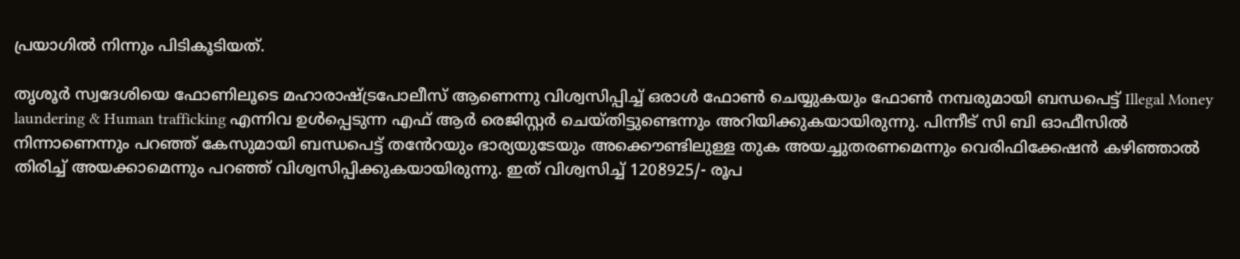പ്രയാഗിൽ നിന്നും പിടികൂടിയത്.

തൃശൂർ സ്വദേശിയെ ഫോണിലൂടെ മഹാരാഷ്ട്രപോലീസ് ആണെന്നു വിശ്വസിപ്പിച്ച് ഒരാൾ ഫോൺ ചെയ്യുകയും ഫോൺ നമ്പരുമായി ബന്ധപെട്ട് Illegal Money laundering & Human trafficking എന്നിവ ഉൾപ്പെടുന്ന എഫ് ആർ രെജിസ്റ്റർ ചെയ്തിട്ടുണ്ടെന്നും അറിയിക്കുകയായിരുന്നു. പിന്നീട് സി ബി ഓഫീസിൽ നിന്നാണെന്നും പറഞ്ഞ് കേസുമായി ബന്ധപെട്ട് തൻേറയും ഭാര്യയുടേയും അക്കൌണ്ടിലുള്ള തുക അയച്ചുതരണമെന്നും വെരിഫിക്കേഷൻ കഴിഞ്ഞാൽ തിരിച്ച് അയക്കാമെന്നും പറഞ്ഞ് വിശ്വസിപ്പിക്കുകയായിരുന്നു. ഇത് വിശ്വസിച്ച് 1208925/- രൂപ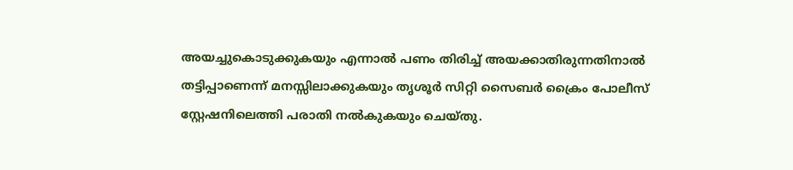അയച്ചുകൊടുക്കുകയും എന്നാൽ പണം തിരിച്ച് അയക്കാതിരുന്നതിനാൽ തട്ടിപ്പാണെന്ന് മനസ്സിലാക്കുകയും തൃശൂർ സിറ്റി സൈബർ ക്രൈം പോലീസ് സ്റ്റേഷനിലെത്തി പരാതി നൽകുകയും ചെയ്തു.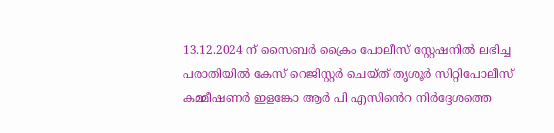13.12.2024 ന് സൈബർ ക്രൈം പോലീസ് സ്റ്റേഷനിൽ ലഭിച്ച പരാതിയിൽ കേസ് റെജിസ്റ്റർ ചെയ്ത് തൃശൂർ സിറ്റിപോലീസ് കമ്മീഷണർ ഇളങ്കോ ആർ പി എസിൻെറ നിർദ്ദേശത്തെ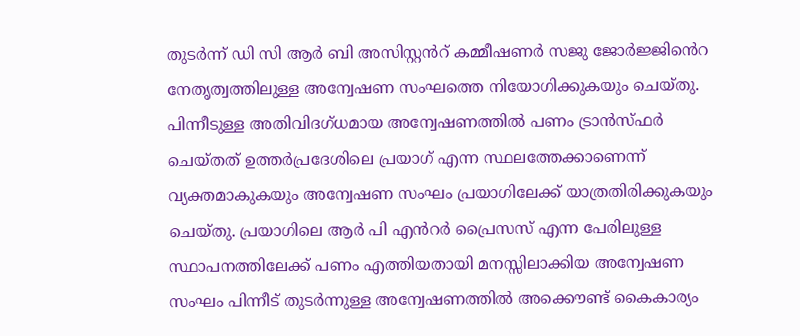തുടർന്ന് ഡി സി ആർ ബി അസിസ്റ്റൻറ് കമ്മീഷണർ സജു ജോർജ്ജിൻെറ നേതൃത്വത്തിലുള്ള അന്വേഷണ സംഘത്തെ നിയോഗിക്കുകയും ചെയ്തു. പിന്നീടുള്ള അതിവിദഗ്ധമായ അന്വേഷണത്തിൽ പണം ട്രാൻസ്ഫർ ചെയ്തത് ഉത്തർപ്രദേശിലെ പ്രയാഗ് എന്ന സ്ഥലത്തേക്കാണെന്ന് വ്യക്തമാകുകയും അന്വേഷണ സംഘം പ്രയാഗിലേക്ക് യാത്രതിരിക്കുകയും ചെയ്തു. പ്രയാഗിലെ ആർ പി എൻറർ പ്രൈസസ് എന്ന പേരിലുള്ള സ്ഥാപനത്തിലേക്ക് പണം എത്തിയതായി മനസ്സിലാക്കിയ അന്വേഷണ സംഘം പിന്നീട് തുടർന്നുള്ള അന്വേഷണത്തിൽ അക്കൌണ്ട് കൈകാര്യം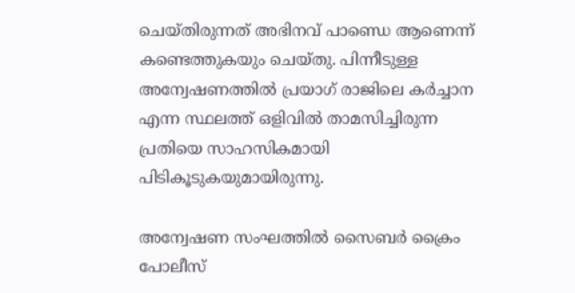ചെയ്തിരുന്നത് അഭിനവ് പാണ്ഡെ ആണെന്ന് കണ്ടെത്തുകയും ചെയ്തു. പിന്നീടുള്ള അന്വേഷണത്തിൽ പ്രയാഗ് രാജിലെ കർച്ചാന എന്ന സ്ഥലത്ത് ഒളിവിൽ താമസിച്ചിരുന്ന പ്രതിയെ സാഹസികമായി പിടികൂടുകയുമായിരുന്നു.

അന്വേഷണ സംഘത്തിൽ സൈബർ ക്രൈം പോലീസ്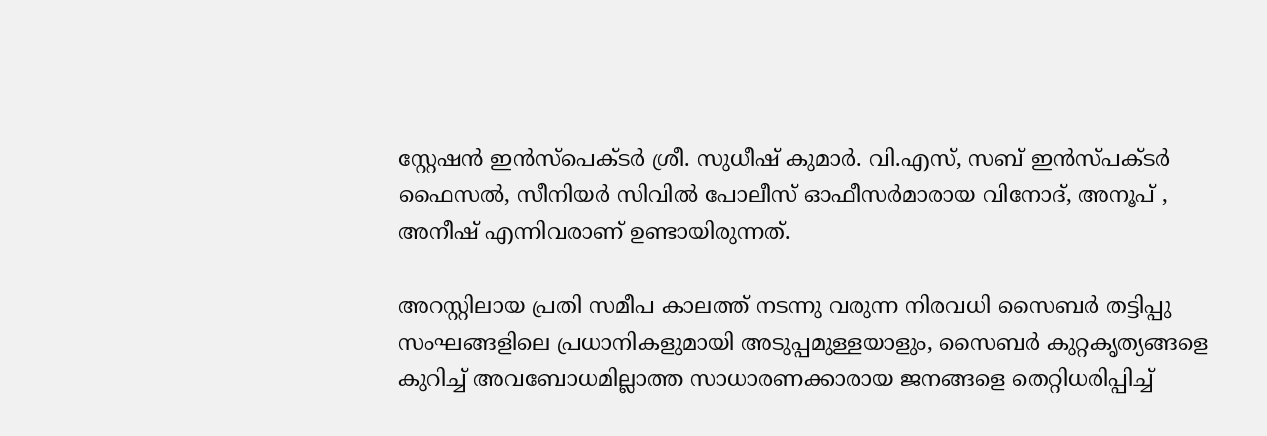സ്റ്റേഷൻ ഇൻസ്പെക്ടർ ശ്രീ. സുധീഷ് കുമാർ. വി.എസ്, സബ് ഇൻസ്പക്ടർ ഫൈസൽ, സീനിയർ സിവിൽ പോലീസ് ഓഫീസർമാരായ വിനോദ്, അനൂപ് , അനീഷ് എന്നിവരാണ് ഉണ്ടായിരുന്നത്.

അറസ്റ്റിലായ പ്രതി സമീപ കാലത്ത് നടന്നു വരുന്ന നിരവധി സൈബർ തട്ടിപ്പു സംഘങ്ങളിലെ പ്രധാനികളുമായി അടുപ്പമുള്ളയാളും, സൈബർ കുറ്റകൃത്യങ്ങളെ കുറിച്ച് അവബോധമില്ലാത്ത സാധാരണക്കാരായ ജനങ്ങളെ തെറ്റിധരിപ്പിച്ച്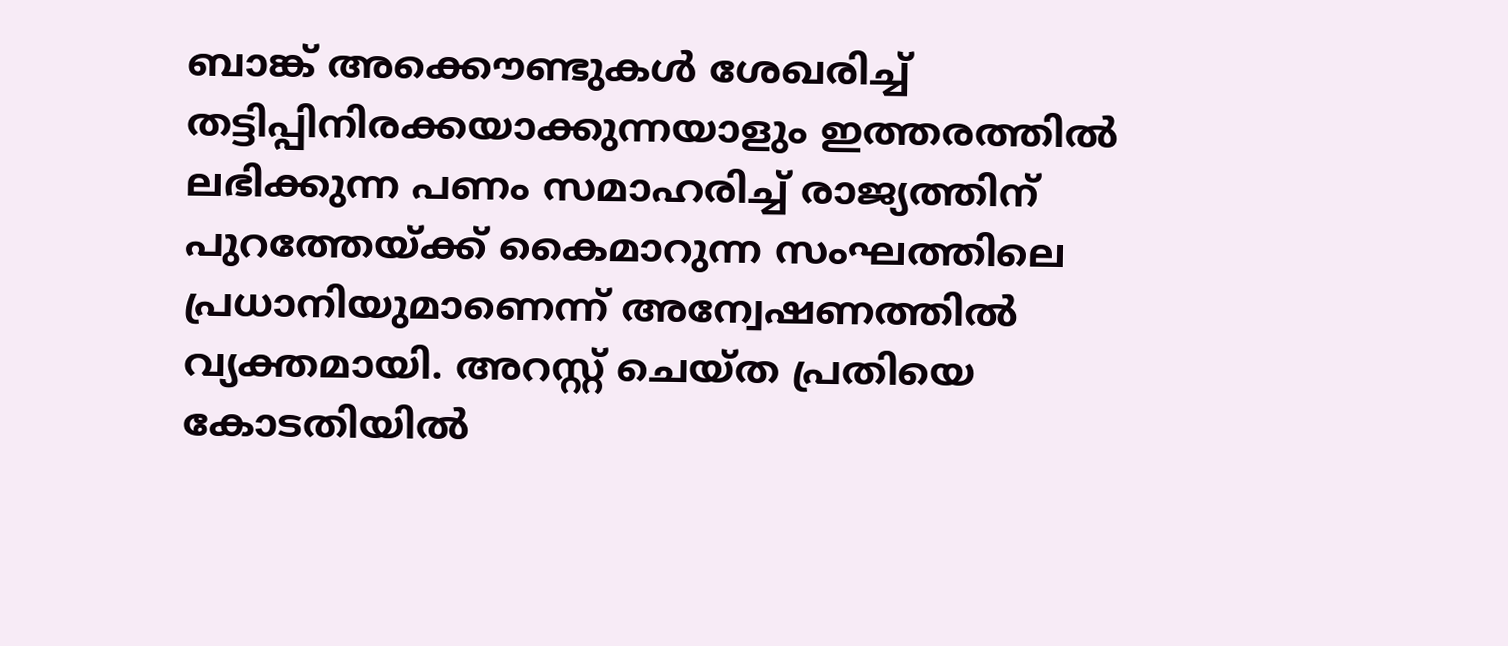ബാങ്ക് അക്കൌണ്ടുകൾ ശേഖരിച്ച് തട്ടിപ്പിനിരക്കയാക്കുന്നയാളും ഇത്തരത്തിൽ ലഭിക്കുന്ന പണം സമാഹരിച്ച് രാജ്യത്തിന് പുറത്തേയ്ക്ക് കൈമാറുന്ന സംഘത്തിലെ പ്രധാനിയുമാണെന്ന് അന്വേഷണത്തിൽ വ്യക്തമായി. അറസ്റ്റ് ചെയ്ത പ്രതിയെ കോടതിയിൽ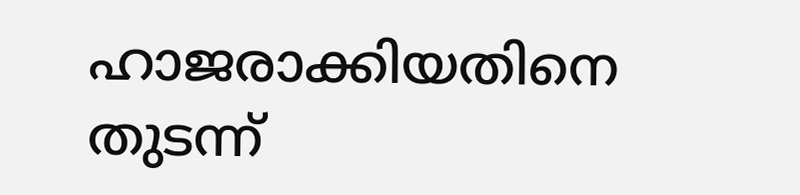ഹാജരാക്കിയതിനെ തുടന്ന്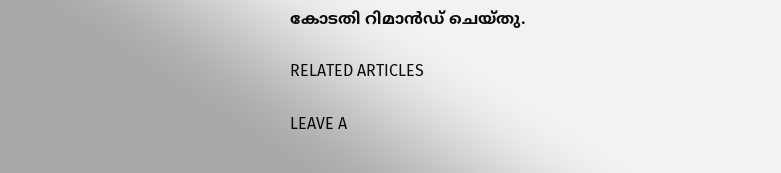കോടതി റിമാൻഡ് ചെയ്തു.

RELATED ARTICLES

LEAVE A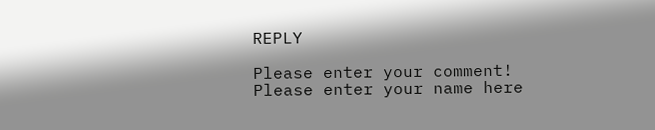REPLY

Please enter your comment!
Please enter your name here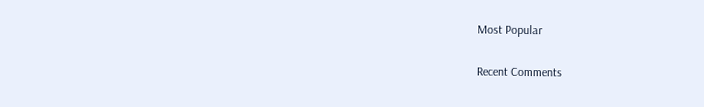Most Popular

Recent Comments